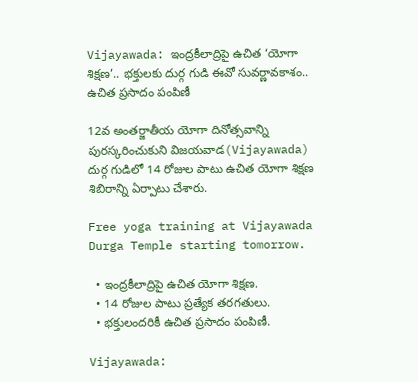Vijayawada: ఇంద్రకీలాద్రిపై ఉచిత ‘యోగా శిక్షణ’.. భక్తులకు దుర్గ గుడి ఈవో సువర్ణావకాశం.. ఉచిత ప్రసాదం పంపిణీ

12వ అంతర్జాతీయ యోగా దినోత్సవాన్ని పురస్కరించుకుని విజయవాడ(Vijayawada) దుర్గ గుడిలో 14 రోజుల పాటు ఉచిత యోగా శిక్షణ శిబిరాన్ని ఏర్పాటు చేశారు.

Free yoga training at Vijayawada Durga Temple starting tomorrow.

  • ఇంద్రకీలాద్రిపై ఉచిత యోగా శిక్షణ.
  • 14 రోజుల పాటు ప్రత్యేక తరగతులు.
  • భక్తులందరికీ ఉచిత ప్రసాదం పంపిణీ.

Vijayawada: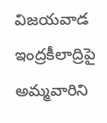విజయవాడ ఇంద్రకీలాద్రిపై అమ్మవారిని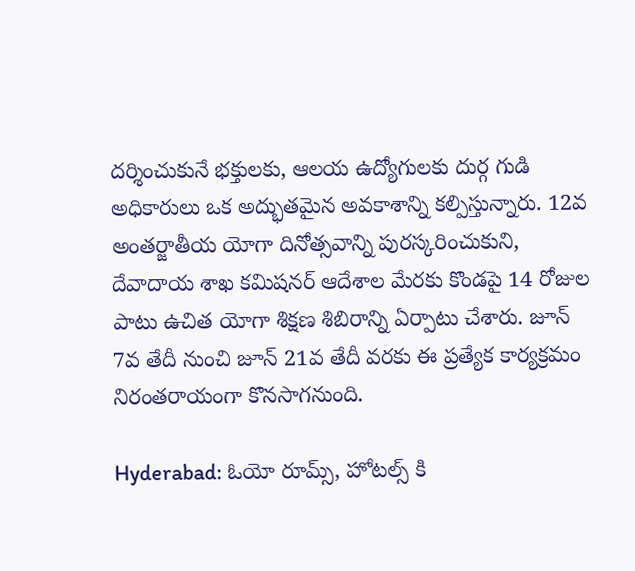దర్శించుకునే భక్తులకు, ఆలయ ఉద్యోగులకు దుర్గ గుడి అధికారులు ఒక అద్భుతమైన అవకాశాన్ని కల్పిస్తున్నారు. 12వ అంతర్జాతీయ యోగా దినోత్సవాన్ని పురస్కరించుకుని, దేవాదాయ శాఖ కమిషనర్ ఆదేశాల మేరకు కొండపై 14 రోజుల పాటు ఉచిత యోగా శిక్షణ శిబిరాన్ని ఏర్పాటు చేశారు. జూన్ 7వ తేదీ నుంచి జూన్ 21వ తేదీ వరకు ఈ ప్రత్యేక కార్యక్రమం నిరంతరాయంగా కొనసాగనుంది.

Hyderabad: ఓయో రూమ్స్, హోటల్స్ కి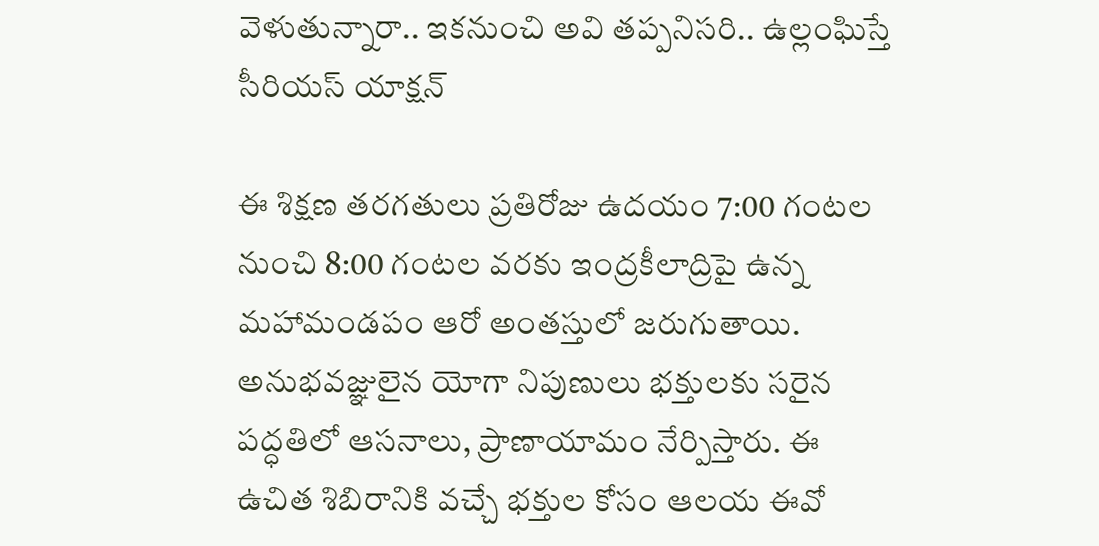వెళుతున్నారా.. ఇకనుంచి అవి తప్పనిసరి.. ఉల్లంఘిస్తే సీరియస్ యాక్షన్

ఈ శిక్షణ తరగతులు ప్రతిరోజు ఉదయం 7:00 గంటల నుంచి 8:00 గంటల వరకు ఇంద్రకీలాద్రిపై ఉన్న మహామండపం ఆరో అంతస్తులో జరుగుతాయి. అనుభవజ్ఞులైన యోగా నిపుణులు భక్తులకు సరైన పద్ధతిలో ఆసనాలు, ప్రాణాయామం నేర్పిస్తారు. ఈ ఉచిత శిబిరానికి వచ్చే భక్తుల కోసం ఆలయ ఈవో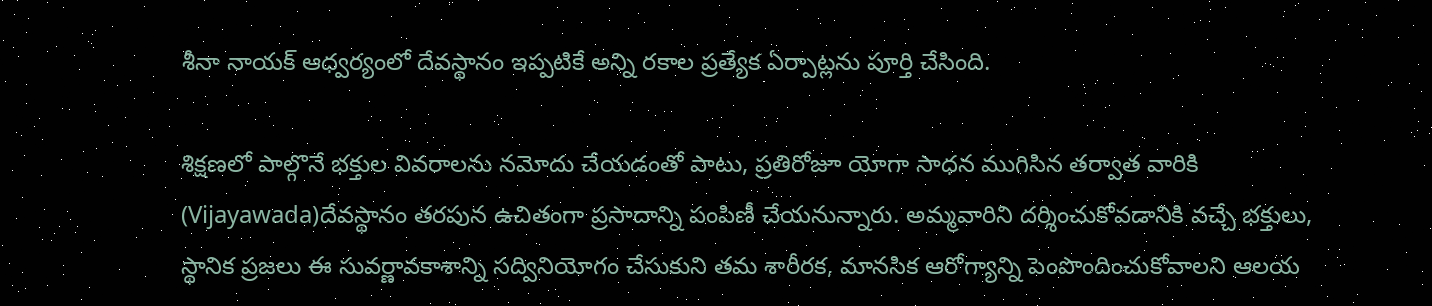శీనా నాయక్ ఆధ్వర్యంలో దేవస్థానం ఇప్పటికే అన్ని రకాల ప్రత్యేక ఏర్పాట్లను పూర్తి చేసింది.

శిక్షణలో పాల్గొనే భక్తుల వివరాలను నమోదు చేయడంతో పాటు, ప్రతిరోజూ యోగా సాధన ముగిసిన తర్వాత వారికి (Vijayawada)దేవస్థానం తరపున ఉచితంగా ప్రసాదాన్ని పంపిణీ చేయనున్నారు. అమ్మవారిని దర్శించుకోవడానికి వచ్చే భక్తులు, స్థానిక ప్రజలు ఈ సువర్ణావకాశాన్ని సద్వినియోగం చేసుకుని తమ శారీరక, మానసిక ఆరోగ్యాన్ని పెంపొందించుకోవాలని ఆలయ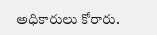అధికారులు కోరారు.